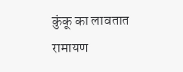कुंकू का लावतात
रामायण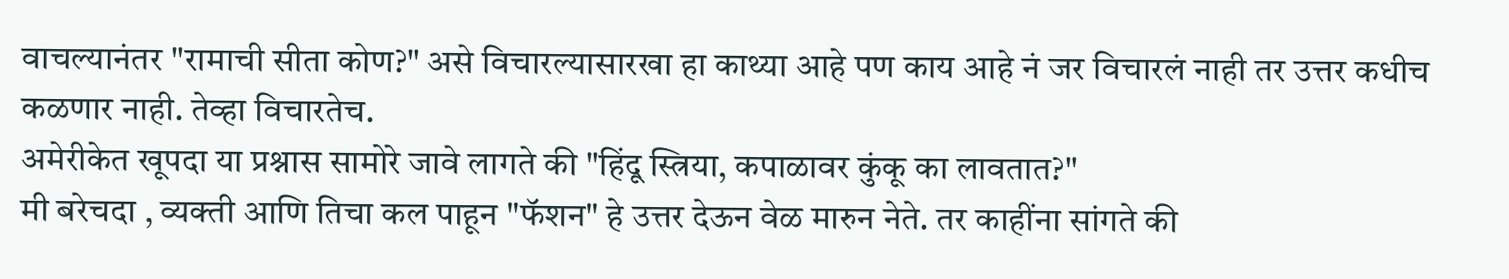वाचल्यानंतर "रामाची सीता कोण?" असे विचारल्यासारखा हा काथ्या आहे पण काय आहे नं जर विचारलं नाही तर उत्तर कधीच कळणार नाही. तेव्हा विचारतेच.
अमेरीकेत खूपदा या प्रश्नास सामोरे जावे लागते की "हिंदू स्त्रिया, कपाळावर कुंकू का लावतात?"
मी बरेचदा , व्यक्ती आणि तिचा कल पाहून "फॅशन" हे उत्तर देऊन वेळ मारुन नेते. तर काहींना सांगते की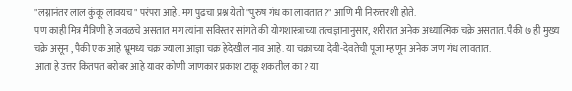"लग्नानंतर लाल कुंकू लावयच" परंपरा आहे. मग पुढचा प्रश्न येतो "पुरुष गंध का लावतात?" आणि मी निरुत्तरशी होते.
पण काही मित्र मैत्रिणी हे जवळचे असतात मग त्यांना सविस्तर सांगते की योगशास्त्राच्या तत्वज्ञानानुसार, शरीरात अनेक अध्यात्मिक चक्रे असतात. पैकी ७ ही मुख्य चक्रे असून , पैकी एक आहे भ्रूमध्य चक्र ज्याला आज्ञा चक्र हेदेखील नाव आहे. या चक्राच्या देवी-देवतेची पूजा म्हणून अनेक जण गंध लावतात.
आता हे उत्तर कितपत बरोबर आहे यावर कोणी जाणकार प्रकाश टाकू शकतील का? या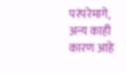परंपरेमागे, अन्य काही कारण आहे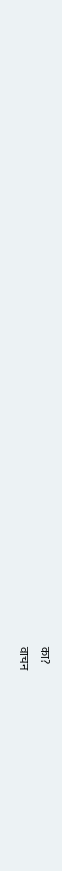का?
वाचन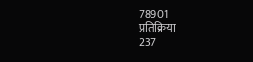78901
प्रतिक्रिया
237